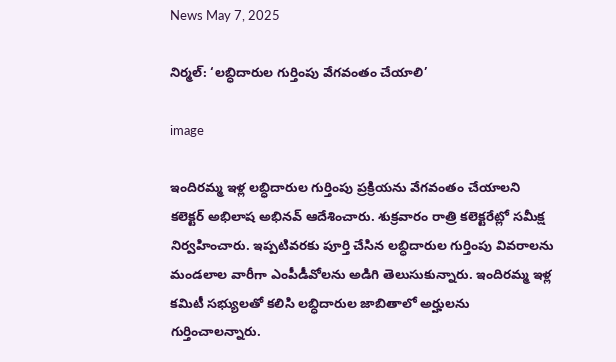News May 7, 2025

నిర్మల్: ‘లబ్ధిదారుల గుర్తింపు వేగవంతం చేయాలి’

image

ఇందిరమ్మ ఇళ్ల లబ్ధిదారుల గుర్తింపు ప్రక్రియను వేగవంతం చేయాలని కలెక్టర్ అభిలాష అభినవ్ ఆదేశించారు. శుక్రవారం రాత్రి కలెక్టరేట్లో సమీక్ష నిర్వహించారు. ఇప్పటివరకు పూర్తి చేసిన లబ్ధిదారుల గుర్తింపు వివరాలను మండలాల వారీగా ఎంపీడీవోలను అడిగి తెలుసుకున్నారు. ఇందిరమ్మ ఇళ్ల కమిటీ సభ్యులతో కలిసి లబ్ధిదారుల జాబితాలో అర్హులను గుర్తించాలన్నారు.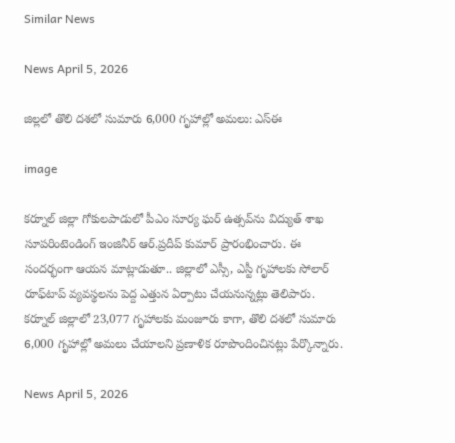Similar News

News April 5, 2026

జిల్లలో తొలి దశలో సుమారు 6,000 గృహాల్లో అమలు: ఎస్‌ఈ

image

కర్నూల్ జిల్లా గోకులపాడులో పీఎం సూర్య ఘర్ ఉత్సవ్‌ను విద్యుత్ శాఖ సూపరింటెండింగ్ ఇంజినీర్ ఆర్.ప్రదీప్ కుమార్ ప్రారంభించారు. ఈ సందర్భంగా ఆయన మాట్లాడుతూ.. జిల్లాలో ఎస్సీ, ఎస్టీ గృహాలకు సోలార్ రూఫ్‌టాప్ వ్యవస్థలను పెద్ద ఎత్తున ఏర్పాటు చేయనున్నట్లు తెలిపారు. కర్నూల్ జిల్లాలో 23,077 గృహాలకు మంజూరు కాగా, తొలి దశలో సుమారు 6,000 గృహాల్లో అమలు చేయాలని ప్రణాళిక రూపొందించినట్లు పేర్కొన్నారు.

News April 5, 2026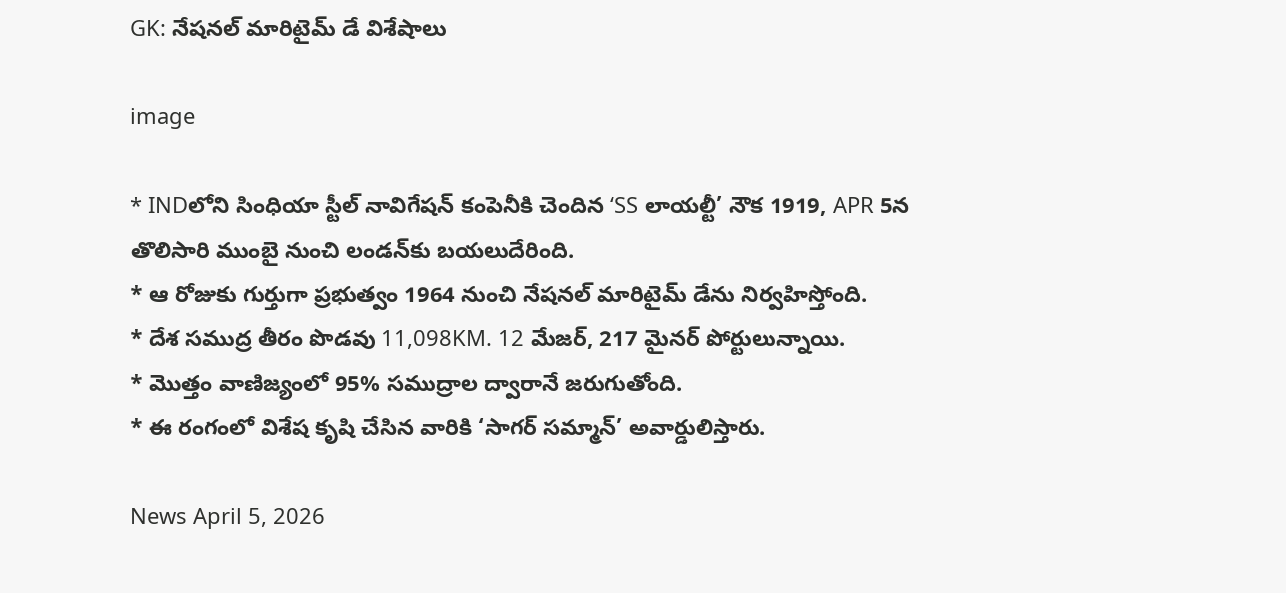GK: నేషనల్ మారిటైమ్ డే విశేషాలు

image

* INDలోని సింధియా స్టీల్ నావిగేషన్ కంపెనీకి చెందిన ‘SS లాయల్టీ’ నౌక 1919, APR 5న తొలిసారి ముంబై నుంచి లండన్‌కు బయలుదేరింది.
* ఆ రోజుకు గుర్తుగా ప్రభుత్వం 1964 నుంచి నేషనల్ మారిటైమ్ డేను నిర్వహిస్తోంది.
* దేశ సముద్ర తీరం పొడవు 11,098KM. 12 మేజర్, 217 మైనర్ పోర్టులున్నాయి.
* మొత్తం వాణిజ్యంలో 95% సముద్రాల ద్వారానే జరుగుతోంది.
* ఈ రంగంలో విశేష కృషి చేసిన వారికి ‘సాగర్ సమ్మాన్’ అవార్డులిస్తారు.

News April 5, 2026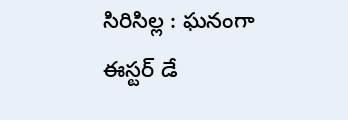సిరిసిల్ల : ఘనంగా ఈస్టర్ డే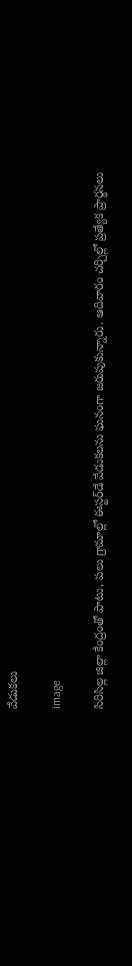వేడుకలు

image

సిరిసిల్ల జిల్లా కేంద్రంతో పాటు, పలు గ్రామాల్లో ఈస్టర్‌డే వేడుకలను ఘనంగా జరుపుకున్నారు. ఆదివారం చర్చిల్లో ప్రత్యేక ప్రార్థనలు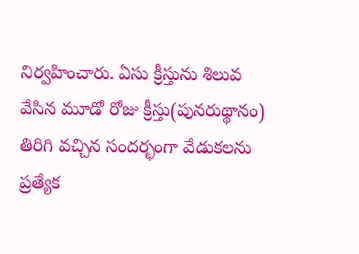నిర్వహించారు. ఏసు క్రీస్తును శిలువ వేసిన మూడో రోజు క్రీస్తు(పునరుథ్థానం) తిరిగి వచ్చిన సందర్భంగా వేడుకలను ప్రత్యేక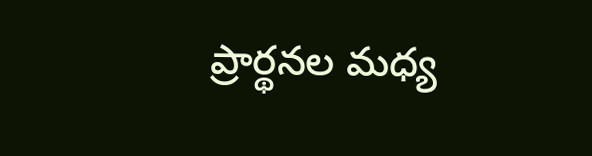ప్రార్థనల మధ్య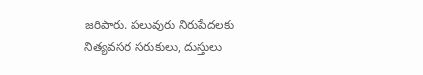జరిపారు. పలువురు నిరుపేదలకు నిత్యవసర సరుకులు, దుస్తులు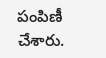పంపిణీ చేశారు.